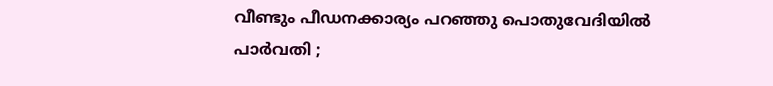വീണ്ടും പീഡനക്കാര്യം പറഞ്ഞു പൊതുവേദിയില്‍ പാര്‍വതി ;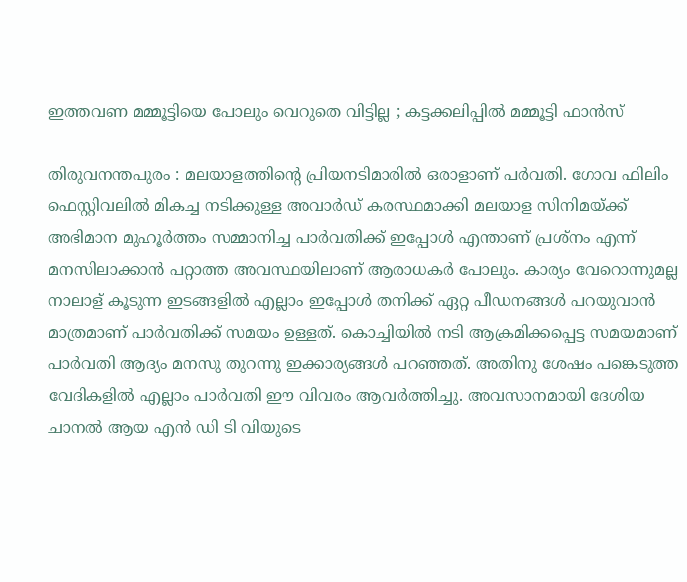ഇത്തവണ മമ്മൂട്ടിയെ പോലും വെറുതെ വിട്ടില്ല ; കട്ടക്കലിപ്പില്‍ മമ്മൂട്ടി ഫാന്‍സ്‌

തിരുവനന്തപുരം : മലയാളത്തിന്‍റെ പ്രിയനടിമാരില്‍ ഒരാളാണ് പര്‍വതി. ഗോവ ഫിലിം ഫെസ്റ്റിവലില്‍ മികച്ച നടിക്കുള്ള അവാര്‍ഡ് കരസ്ഥമാക്കി മലയാള സിനിമയ്ക്ക് അഭിമാന മുഹൂര്‍ത്തം സമ്മാനിച്ച പാര്‍വതിക്ക് ഇപ്പോള്‍ എന്താണ് പ്രശ്നം എന്ന് മനസിലാക്കാന്‍ പറ്റാത്ത അവസ്ഥയിലാണ് ആരാധകര്‍ പോലും. കാര്യം വേറൊന്നുമല്ല നാലാള് കൂടുന്ന ഇടങ്ങളില്‍ എല്ലാം ഇപ്പോള്‍ തനിക്ക് ഏറ്റ പീഡനങ്ങള്‍ പറയുവാന്‍ മാത്രമാണ് പാര്‍വതിക്ക് സമയം ഉള്ളത്. കൊച്ചിയില്‍ നടി ആക്രമിക്കപ്പെട്ട സമയമാണ് പാര്‍വതി ആദ്യം മനസു തുറന്നു ഇക്കാര്യങ്ങള്‍ പറഞ്ഞത്. അതിനു ശേഷം പങ്കെടുത്ത വേദികളില്‍ എല്ലാം പാര്‍വതി ഈ വിവരം ആവര്‍ത്തിച്ചു. അവസാനമായി ദേശിയ ചാനല്‍ ആയ എന്‍ ഡി ടി വിയുടെ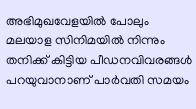അഭിമുഖവേളയില്‍ പോലും മലയാള സിനിമയില്‍ നിന്നും തനിക്ക് കിട്ടിയ പീഡനവിവരങ്ങള്‍ പറയുവാനാണ് പാര്‍വതി സമയം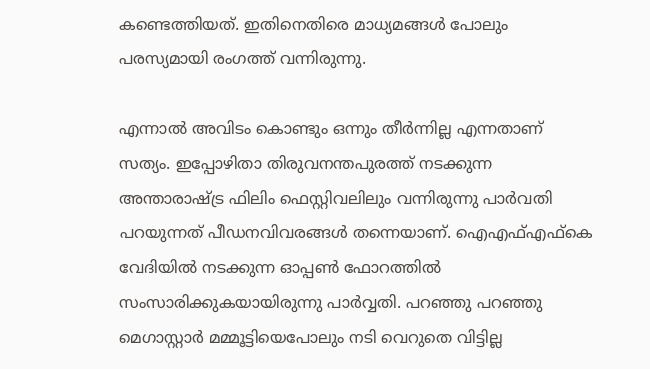കണ്ടെത്തിയത്. ഇതിനെതിരെ മാധ്യമങ്ങള്‍ പോലും പരസ്യമായി രംഗത്ത് വന്നിരുന്നു.

എന്നാല്‍ അവിടം കൊണ്ടും ഒന്നും തീര്‍ന്നില്ല എന്നതാണ് സത്യം. ഇപ്പോഴിതാ തിരുവനന്തപുരത്ത് നടക്കുന്ന അന്താരാഷ്ട്ര ഫിലിം ഫെസ്റ്റിവലിലും വന്നിരുന്നു പാര്‍വതി പറയുന്നത് പീഡനവിവരങ്ങള്‍ തന്നെയാണ്. ഐഎഫ്എഫ്‌കെ വേദിയില്‍ നടക്കുന്ന ഓപ്പണ്‍ ഫോറത്തില്‍ സംസാരിക്കുകയായിരുന്നു പാര്‍വ്വതി. പറഞ്ഞു പറഞ്ഞു മെഗാസ്റ്റാര്‍ മമ്മൂട്ടിയെപോലും നടി വെറുതെ വിട്ടില്ല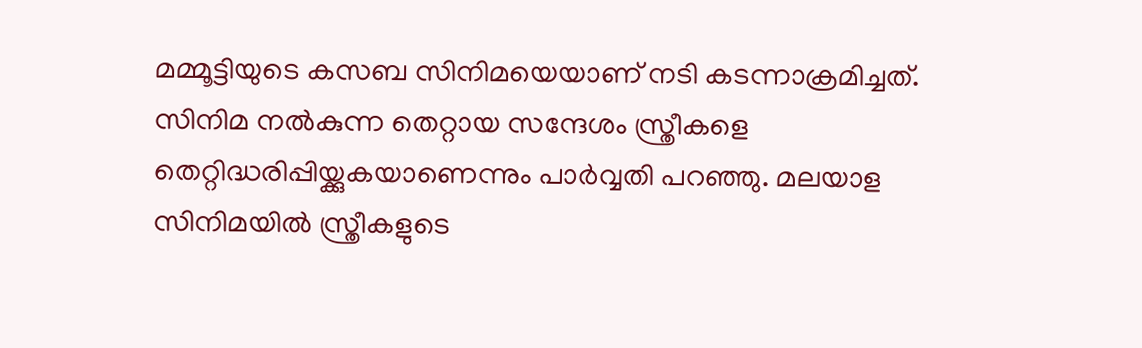മമ്മൂട്ടിയുടെ കസബ സിനിമയെയാണ് നടി കടന്നാക്രമിച്ചത്. സിനിമ നല്‍കുന്ന തെറ്റായ സന്ദേശം സ്ത്രീകളെ തെറ്റിദ്ധരിപ്പിയ്ക്കുകയാണെന്നും പാര്‍വ്വതി പറഞ്ഞു. മലയാള സിനിമയില്‍ സ്ത്രീകളുടെ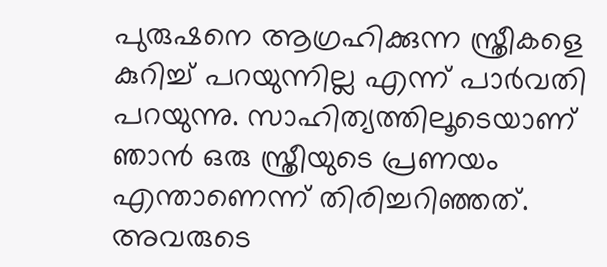പുരുഷനെ ആഗ്രഹിക്കുന്ന സ്ത്രീകളെ കുറിച്ച് പറയുന്നില്ല എന്ന് പാര്‍വതി പറയുന്നു. സാഹിത്യത്തിലൂടെയാണ് ഞാന്‍ ഒരു സ്ത്രീയുടെ പ്രണയം എന്താണെന്ന് തിരിച്ചറിഞ്ഞത്. അവരുടെ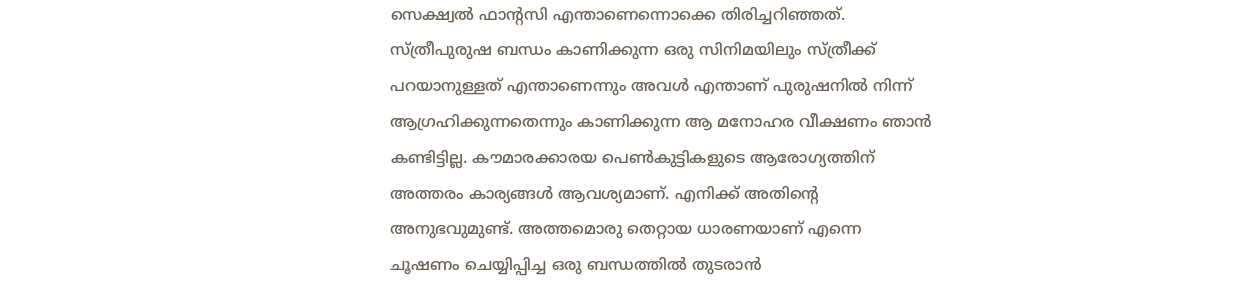സെക്ഷ്വല്‍ ഫാന്റസി എന്താണെന്നൊക്കെ തിരിച്ചറിഞ്ഞത്. സ്ത്രീപുരുഷ ബന്ധം കാണിക്കുന്ന ഒരു സിനിമയിലും സ്ത്രീക്ക് പറയാനുള്ളത് എന്താണെന്നും അവള്‍ എന്താണ് പുരുഷനില്‍ നിന്ന് ആഗ്രഹിക്കുന്നതെന്നും കാണിക്കുന്ന ആ മനോഹര വീക്ഷണം ഞാന്‍ കണ്ടിട്ടില്ല. കൗമാരക്കാരയ പെണ്‍കുട്ടികളുടെ ആരോഗ്യത്തിന് അത്തരം കാര്യങ്ങള്‍ ആവശ്യമാണ്. എനിക്ക് അതിന്റെ അനുഭവുമുണ്ട്. അത്തമൊരു തെറ്റായ ധാരണയാണ് എന്നെ ചൂഷണം ചെയ്യിപ്പിച്ച ഒരു ബന്ധത്തില്‍ തുടരാന്‍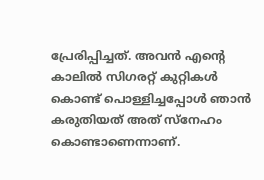പ്രേരിപ്പിച്ചത്. അവന്‍ എന്റെ കാലില്‍ സിഗരറ്റ് കുറ്റികള്‍ കൊണ്ട് പൊള്ളിച്ചപ്പോള്‍ ഞാന്‍ കരുതിയത് അത് സ്‌നേഹം കൊണ്ടാണെന്നാണ്.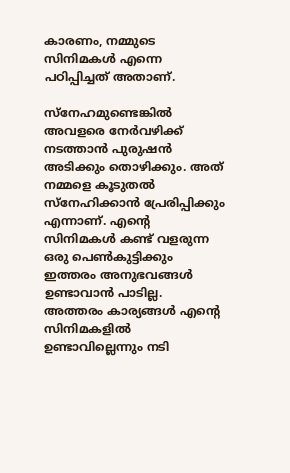കാരണം, നമ്മുടെ സിനിമകള്‍ എന്നെ പഠിപ്പിച്ചത് അതാണ്.

സ്‌നേഹമുണ്ടെങ്കില്‍ അവളരെ നേര്‍വഴിക്ക് നടത്താന്‍ പുരുഷന്‍ അടിക്കും തൊഴിക്കും. അത് നമ്മളെ കൂടുതല്‍ സ്‌നേഹിക്കാന്‍ പ്രേരിപ്പിക്കും എന്നാണ്. എന്റെ സിനിമകള്‍ കണ്ട് വളരുന്ന ഒരു പെണ്‍കുട്ടിക്കും ഇത്തരം അനുഭവങ്ങള്‍ ഉണ്ടാവാന്‍ പാടില്ല. അത്തരം കാര്യങ്ങള്‍ എന്റെ സിനിമകളില്‍ ഉണ്ടാവില്ലെന്നും നടി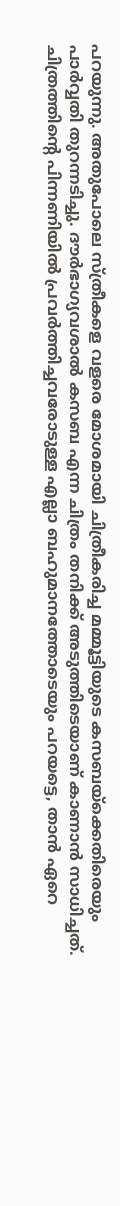പറയുന്നു. അതുപോലെ സ്ത്രീകളെ വളരെ മോശമായി ചിത്രീകരിച്ച മമ്മൂട്ടിയുടെ കസബയ്‌ക്കെതിരെയും പാര്‍വ്വതി തുറന്നടിച്ചു. ദൗര്‍ഭാഗ്യവശാല്‍ കസബ എന്ന ചിത്രം തനിക്ക് അടുത്തിടെയാണ് കാണാന്‍ സാധിച്ചത്. ചിത്രത്തിന്റെ പിന്നണിയില്‍ പ്രവര്‍ത്തിച്ചവരോടുള്ള എല്ലാ ബഹുമാനത്തോടെയും പറയട്ടെ, താന്‍ ഏറെ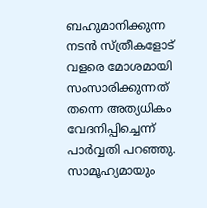ബഹുമാനിക്കുന്ന നടന്‍ സ്ത്രീകളോട് വളരെ മോശമായി സംസാരിക്കുന്നത് തന്നെ അത്യധികം വേദനിപ്പിച്ചെന്ന് പാര്‍വ്വതി പറഞ്ഞു. സാമൂഹ്യമായും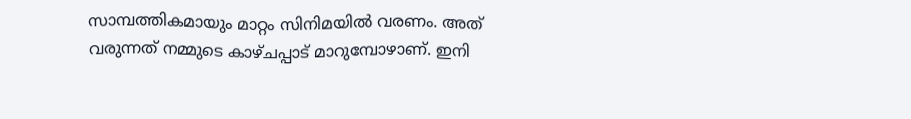സാമ്പത്തികമായും മാറ്റം സിനിമയില്‍ വരണം. അത് വരുന്നത് നമ്മുടെ കാഴ്ചപ്പാട് മാറുമ്പോഴാണ്. ഇനി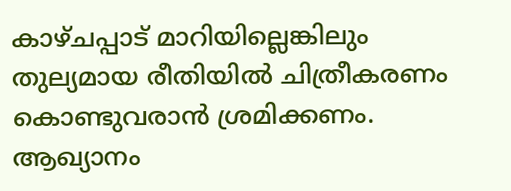കാഴ്ചപ്പാട് മാറിയില്ലെങ്കിലും തുല്യമായ രീതിയില്‍ ചിത്രീകരണം കൊണ്ടുവരാന്‍ ശ്രമിക്കണം. ആഖ്യാനം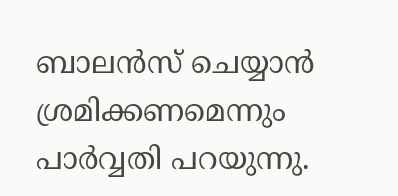ബാലന്‍സ് ചെയ്യാന്‍ ശ്രമിക്കണമെന്നും പാര്‍വ്വതി പറയുന്നു.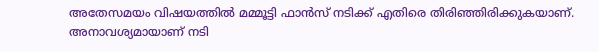അതേസമയം വിഷയത്തില്‍ മമ്മൂട്ടി ഫാന്‍സ്‌ നടിക്ക് എതിരെ തിരിഞ്ഞിരിക്കുകയാണ്. അനാവശ്യമായാണ് നടി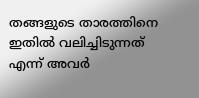തങ്ങളുടെ താരത്തിനെ ഇതില്‍ വലിച്ചിടുന്നത് എന്ന് അവര്‍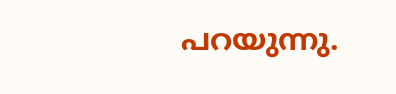പറയുന്നു.